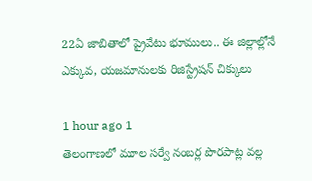22ఏ జాబితాలో ప్రైవేటు భూములు.. ఈ జిల్లాల్లోనే ఎక్కువ, యజమానులకు రిజిస్ట్రేషన్‌ చిక్కులు

1 hour ago 1
తెలంగాణలో మూల సర్వే నంబర్ల పొరపాట్ల వల్ల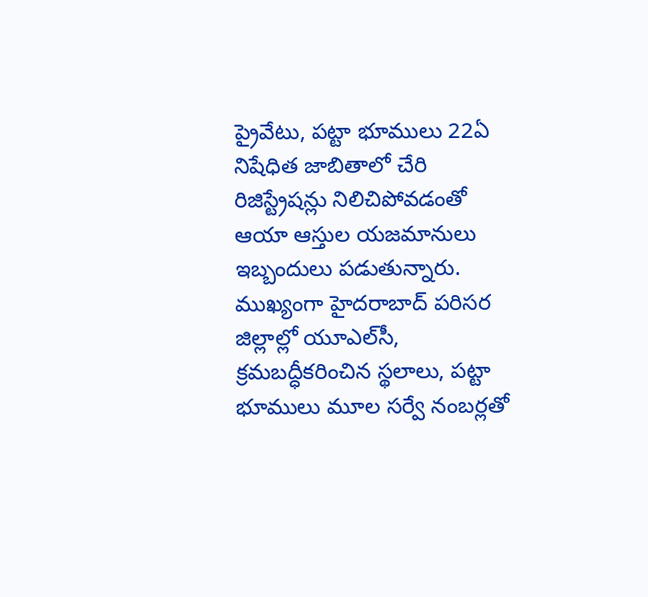ప్రైవేటు, పట్టా భూములు 22ఏ నిషేధిత జాబితాలో చేరి రిజిస్ట్రేషన్లు నిలిచిపోవడంతో ఆయా ఆస్తుల యజమానులు ఇబ్బందులు పడుతున్నారు. ముఖ్యంగా హైదరాబాద్ పరిసర జిల్లాల్లో యూఎల్‌సీ, క్రమబద్ధీకరించిన స్థలాలు, పట్టా భూములు మూల సర్వే నంబర్లతో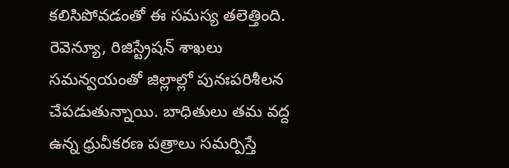కలిసిపోవడంతో ఈ సమస్య తలెత్తింది. రెవెన్యూ, రిజిస్ట్రేషన్ శాఖలు సమన్వయంతో జిల్లాల్లో పునఃపరిశీలన చేపడుతున్నాయి. బాధితులు తమ వద్ద ఉన్న ధ్రువీకరణ పత్రాలు సమర్పిస్తే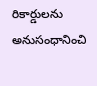రికార్డులను అనుసంధానించి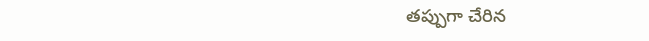తప్పుగా చేరిన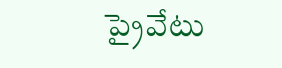ప్రైవేటు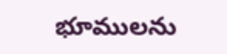భూములను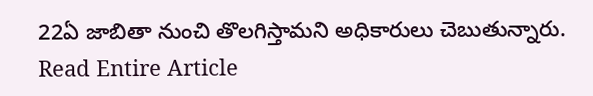22ఏ జాబితా నుంచి తొలగిస్తామని అధికారులు చెబుతున్నారు.
Read Entire Article